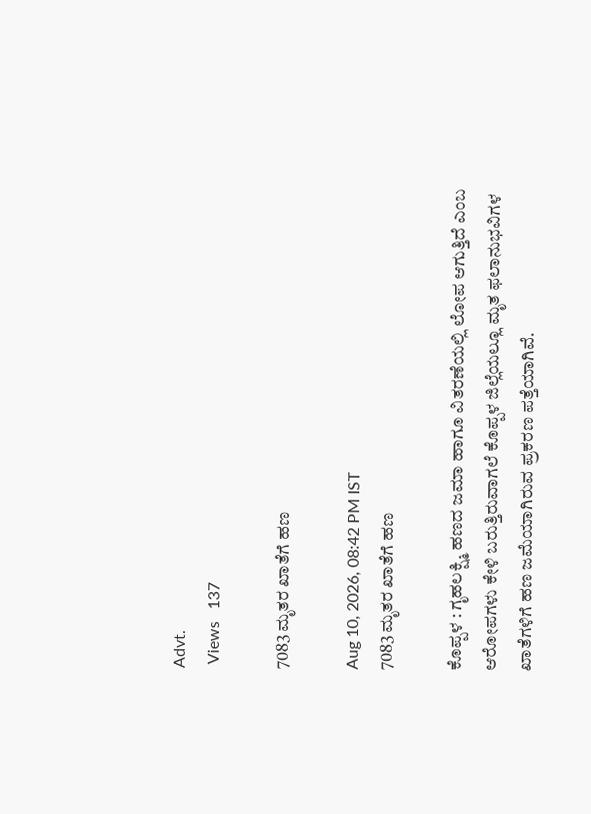Advt.
 Views   137

7083 ಮೃತರ ಖಾತೆಗೆ ಹಣ

Aug 10, 2026, 08:42 PM IST
7083 ಮೃತರ ಖಾತೆಗೆ ಹಣ

ಕೊಪ್ಪಳ : ಗೃಹಲಕ್ಷ್ಮಿ ಹಣದ ಜಮಾ ಹಾಗೂ ವಿತರಣೆಯಲ್ಲಿ ಲೋಪ ಆಗುತ್ತಿದೆ ಎಂಬ ಆರೋಪಗಳು ಕೇಳಿ ಬರುತ್ತಿರುವಾಗಲೆ ಕೊಪ್ಪಳ ಜಿಲ್ಲೆಯಲ್ಲೂ ಮೃತ ಫಲಾನುಭವಿಗಳ ಖಾತೆಗಳಿಗೆ ಹಣ ಜಮೆಯಾಗಿರುವ ಪ್ರಕರಣ ಪತ್ತೆಯಾಗಿವೆ.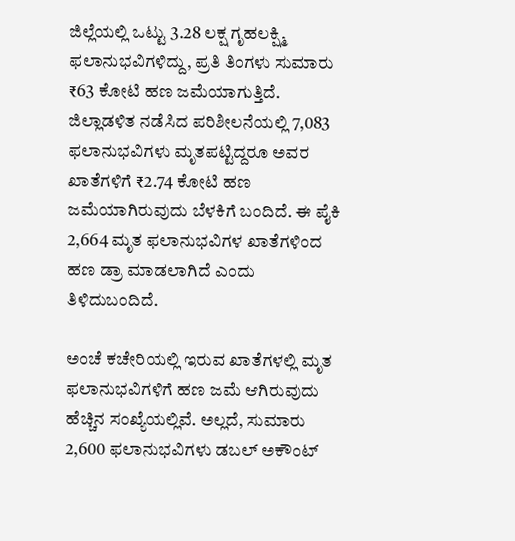ಜಿಲ್ಲೆಯಲ್ಲಿ ಒಟ್ಟು 3.28 ಲಕ್ಷ ಗೃಹಲಕ್ಷ್ಮಿ ಫಲಾನುಭವಿಗಳಿದ್ದು, ಪ್ರತಿ ತಿಂಗಳು ಸುಮಾರು ₹63 ಕೋಟಿ ಹಣ ಜಮೆಯಾಗುತ್ತಿದೆ. ಜಿಲ್ಲಾಡಳಿತ ನಡೆಸಿದ ಪರಿಶೀಲನೆಯಲ್ಲಿ 7,083 ಫಲಾನುಭವಿಗಳು ಮೃತಪಟ್ಟಿದ್ದರೂ ಅವರ ಖಾತೆಗಳಿಗೆ ₹2.74 ಕೋಟಿ ಹಣ ಜಮೆಯಾಗಿರುವುದು ಬೆಳಕಿಗೆ ಬಂದಿದೆ. ಈ ಪೈಕಿ 2,664 ಮೃತ ಫಲಾನುಭವಿಗಳ ಖಾತೆಗಳಿಂದ ಹಣ ಡ್ರಾ ಮಾಡಲಾಗಿದೆ ಎಂದು ತಿಳಿದುಬಂದಿದೆ.

ಅಂಚೆ ಕಚೇರಿಯಲ್ಲಿ ಇರುವ ಖಾತೆಗಳಲ್ಲಿ ಮೃತ ಫಲಾನುಭವಿಗಳಿಗೆ ಹಣ ಜಮೆ ಆಗಿರುವುದು ಹೆಚ್ಚಿನ ಸಂಖ್ಯೆಯಲ್ಲಿವೆ. ಅಲ್ಲದೆ, ಸುಮಾರು 2,600 ಫಲಾನುಭವಿಗಳು ಡಬಲ್ ಅಕೌಂಟ್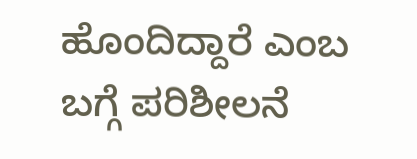ಹೊಂದಿದ್ದಾರೆ ಎಂಬ ಬಗ್ಗೆ ಪರಿಶೀಲನೆ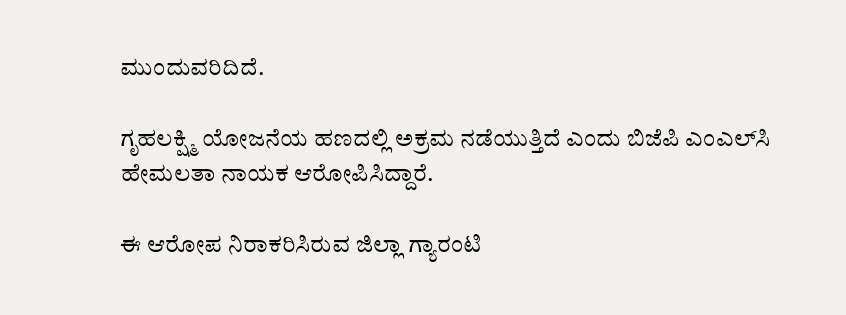ಮುಂದುವರಿದಿದೆ.

ಗೃಹಲಕ್ಷ್ಮಿ ಯೋಜನೆಯ ಹಣದಲ್ಲಿ ಅಕ್ರಮ ನಡೆಯುತ್ತಿದೆ ಎಂದು ಬಿಜೆಪಿ ಎಂಎಲ್‌ಸಿ ಹೇಮಲತಾ ನಾಯಕ ಆರೋಪಿಸಿದ್ದಾರೆ.

ಈ ಆರೋಪ ನಿರಾಕರಿಸಿರುವ ಜಿಲ್ಲಾ ಗ್ಯಾರಂಟಿ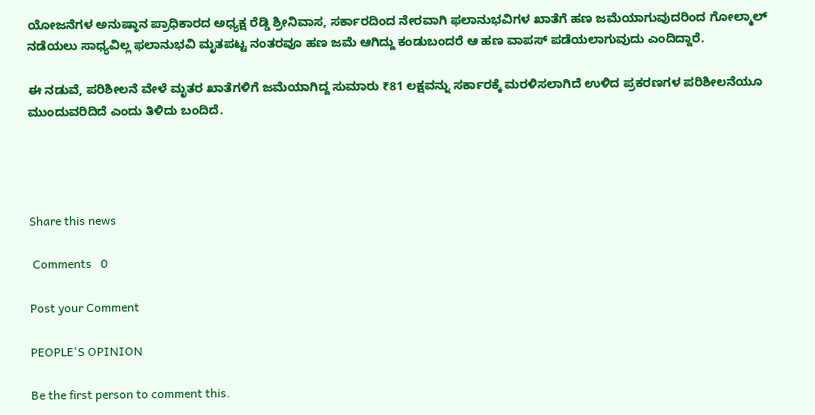ಯೋಜನೆಗಳ ಅನುಷ್ಠಾನ ಪ್ರಾಧಿಕಾರದ ಅಧ್ಯಕ್ಷ ರೆಡ್ಡಿ ಶ್ರೀನಿವಾಸ, ಸರ್ಕಾರದಿಂದ ನೇರವಾಗಿ ಫಲಾನುಭವಿಗಳ ಖಾತೆಗೆ ಹಣ ಜಮೆಯಾಗುವುದರಿಂದ ಗೋಲ್ಮಾಲ್ ನಡೆಯಲು ಸಾಧ್ಯವಿಲ್ಲ ಫಲಾನುಭವಿ ಮೃತಪಟ್ಟ ನಂತರವೂ ಹಣ ಜಮೆ ಆಗಿದ್ದು ಕಂಡುಬಂದರೆ ಆ ಹಣ ವಾಪಸ್ ಪಡೆಯಲಾಗುವುದು ಎಂದಿದ್ದಾರೆ.

ಈ ನಡುವೆ, ಪರಿಶೀಲನೆ ವೇಳೆ ಮೃತರ ಖಾತೆಗಳಿಗೆ ಜಮೆಯಾಗಿದ್ದ ಸುಮಾರು ₹81 ಲಕ್ಷವನ್ನು ಸರ್ಕಾರಕ್ಕೆ ಮರಳಿಸಲಾಗಿದೆ ಉಳಿದ ಪ್ರಕರಣಗಳ ಪರಿಶೀಲನೆಯೂ ಮುಂದುವರಿದಿದೆ ಎಂದು ತಿಳಿದು ಬಂದಿದೆ.




Share this news

 Comments   0

Post your Comment

PEOPLE'S OPINION

Be the first person to comment this.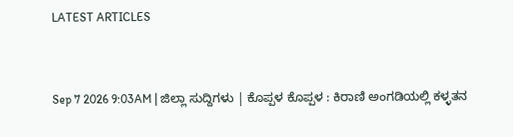LATEST ARTICLES


Sep 7 2026 9:03AM | ಜಿಲ್ಲಾ ಸುದ್ದಿಗಳು | ಕೊಪ್ಪಳ ಕೊಪ್ಪಳ : ಕಿರಾಣಿ ಅಂಗಡಿಯಲ್ಲಿ ಕಳ್ಳತನ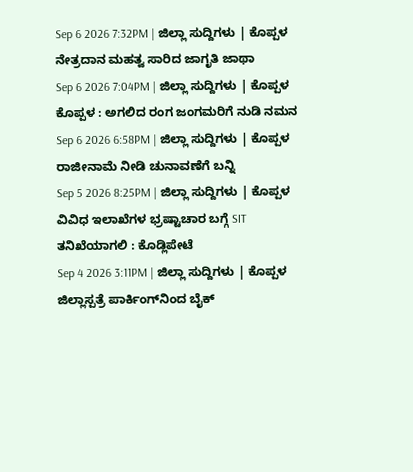Sep 6 2026 7:32PM | ಜಿಲ್ಲಾ ಸುದ್ದಿಗಳು | ಕೊಪ್ಪಳ ನೇತ್ರದಾನ ಮಹತ್ವ ಸಾರಿದ ಜಾಗೃತಿ ಜಾಥಾ
Sep 6 2026 7:04PM | ಜಿಲ್ಲಾ ಸುದ್ದಿಗಳು | ಕೊಪ್ಪಳ ಕೊಪ್ಪಳ : ಅಗಲಿದ ರಂಗ ಜಂಗಮರಿಗೆ ನುಡಿ ನಮನ
Sep 6 2026 6:58PM | ಜಿಲ್ಲಾ ಸುದ್ದಿಗಳು | ಕೊಪ್ಪಳ ರಾಜೀನಾಮೆ ನೀಡಿ ಚುನಾವಣೆಗೆ ಬನ್ನಿ
Sep 5 2026 8:25PM | ಜಿಲ್ಲಾ ಸುದ್ದಿಗಳು | ಕೊಪ್ಪಳ ವಿವಿಧ ಇಲಾಖೆಗಳ ಭ್ರಷ್ಟಾಚಾರ ಬಗ್ಗೆ SIT ತನಿಖೆಯಾಗಲಿ : ಕೊಡ್ಲಿಪೇಟೆ
Sep 4 2026 3:11PM | ಜಿಲ್ಲಾ ಸುದ್ದಿಗಳು | ಕೊಪ್ಪಳ ಜಿಲ್ಲಾಸ್ಪತ್ರೆ ಪಾರ್ಕಿಂಗ್‌ನಿಂದ ಬೈಕ್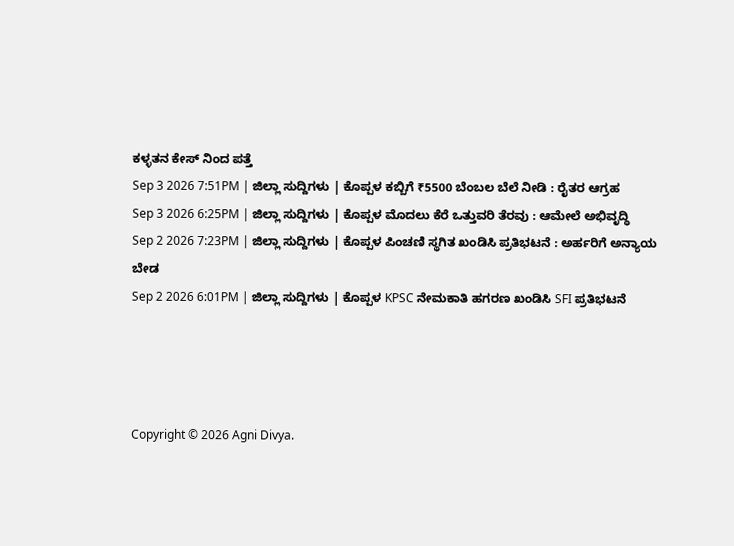ಕಳ್ಳತನ ಕೇಸ್ ನಿಂದ ಪತ್ತೆ
Sep 3 2026 7:51PM | ಜಿಲ್ಲಾ ಸುದ್ದಿಗಳು | ಕೊಪ್ಪಳ ಕಬ್ಬಿಗೆ ₹5500 ಬೆಂಬಲ ಬೆಲೆ ನೀಡಿ : ರೈತರ ಆಗ್ರಹ
Sep 3 2026 6:25PM | ಜಿಲ್ಲಾ ಸುದ್ದಿಗಳು | ಕೊಪ್ಪಳ ಮೊದಲು ಕೆರೆ ಒತ್ತುವರಿ ತೆರವು : ಆಮೇಲೆ ಅಭಿವೃದ್ಧಿ
Sep 2 2026 7:23PM | ಜಿಲ್ಲಾ ಸುದ್ದಿಗಳು | ಕೊಪ್ಪಳ ಪಿಂಚಣಿ ಸ್ಥಗಿತ ಖಂಡಿಸಿ ಪ್ರತಿಭಟನೆ : ಅರ್ಹರಿಗೆ ಅನ್ಯಾಯ ಬೇಡ
Sep 2 2026 6:01PM | ಜಿಲ್ಲಾ ಸುದ್ದಿಗಳು | ಕೊಪ್ಪಳ KPSC ನೇಮಕಾತಿ ಹಗರಣ ಖಂಡಿಸಿ SFI ಪ್ರತಿಭಟನೆ




Copyright © 2026 Agni Divya.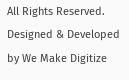All Rights Reserved.
Designed & Developed by We Make Digitize